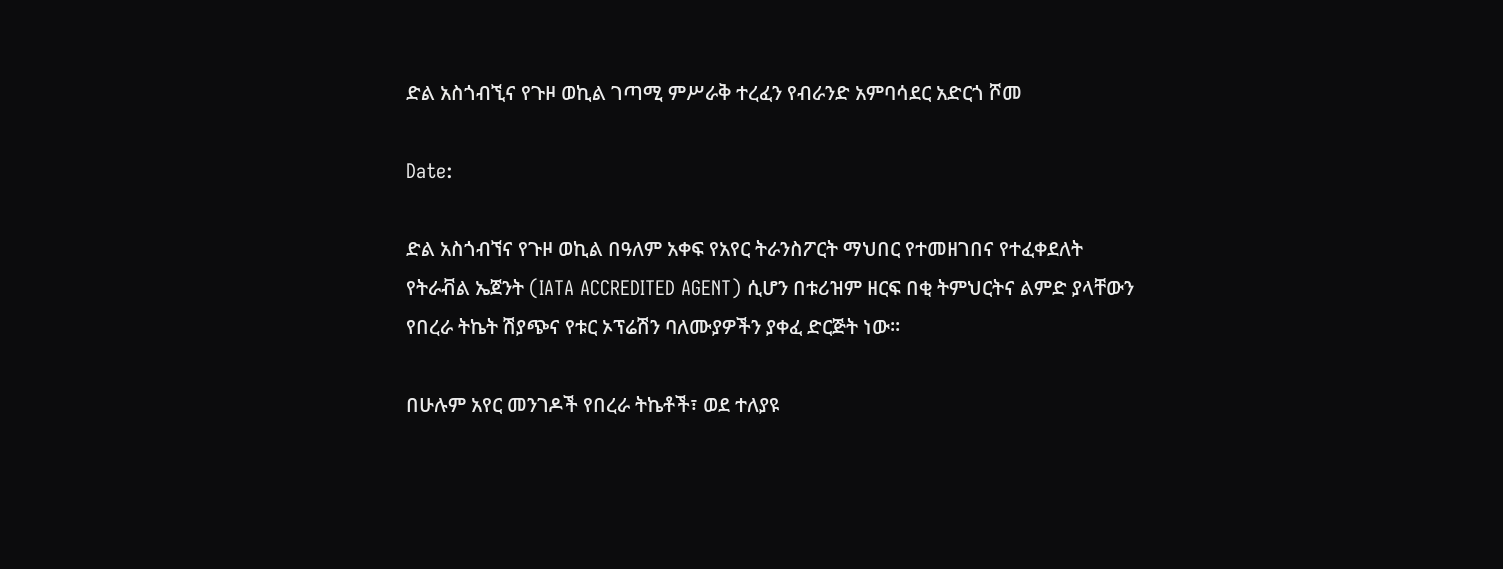ድል አስጎብኚና የጉዞ ወኪል ገጣሚ ምሥራቅ ተረፈን የብራንድ አምባሳደር አድርጎ ሾመ

Date:

ድል አስጎብኘና የጉዞ ወኪል በዓለም አቀፍ የአየር ትራንስፖርት ማህበር የተመዘገበና የተፈቀደለት የትራቭል ኤጀንት (IATA ACCREDITED AGENT) ሲሆን በቱሪዝም ዘርፍ በቂ ትምህርትና ልምድ ያላቸውን የበረራ ትኬት ሽያጭና የቱር ኦፕሬሽን ባለሙያዎችን ያቀፈ ድርጅት ነው።

በሁሉም አየር መንገዶች የበረራ ትኬቶች፣ ወደ ተለያዩ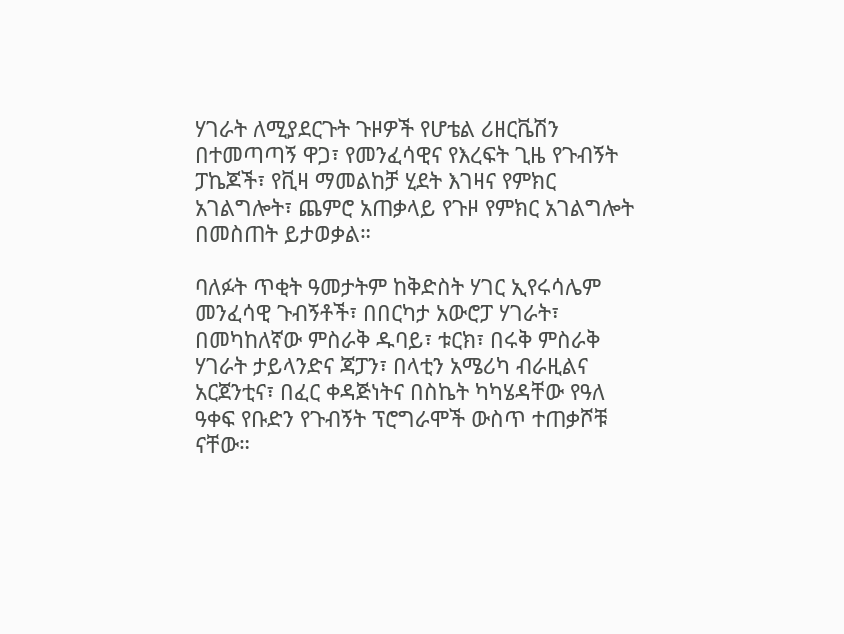ሃገራት ለሚያደርጉት ጉዞዎች የሆቴል ሪዘርቬሽን በተመጣጣኝ ዋጋ፣ የመንፈሳዊና የእረፍት ጊዜ የጉብኝት ፓኬጆች፣ የቪዛ ማመልከቻ ሂደት እገዛና የምክር አገልግሎት፣ ጨምሮ አጠቃላይ የጉዞ የምክር አገልግሎት በመስጠት ይታወቃል።

ባለፉት ጥቂት ዓመታትም ከቅድስት ሃገር ኢየሩሳሌም መንፈሳዊ ጉብኝቶች፣ በበርካታ አውሮፓ ሃገራት፣ በመካከለኛው ምስራቅ ዱባይ፣ ቱርክ፣ በሩቅ ምስራቅ ሃገራት ታይላንድና ጃፓን፣ በላቲን አሜሪካ ብራዚልና አርጀንቲና፣ በፈር ቀዳጅነትና በስኬት ካካሄዳቸው የዓለ ዓቀፍ የቡድን የጉብኝት ፕሮግራሞች ውስጥ ተጠቃሾቹ ናቸው።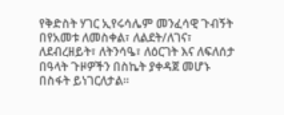የቅድስት ሃገር ኢየሩሳሌም መንፈሳዊ ጉብኝት በየአመቱ ለመስቀል፣ ለልደት/ለገና፣ ለደብረዘይት፣ ለትንሳዔ፣ ለዕርገት እና ለፍለሰታ በዓላት ጉዞዎችን በስኬት ያቀዳጀ መሆኑ በስፋት ይነገርለታል፡፡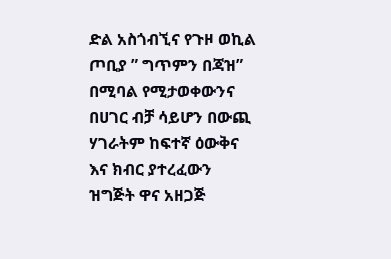ድል አስጎብኚና የጉዞ ወኪል ጦቢያ ” ግጥምን በጃዝ” በሚባል የሚታወቀውንና በሀገር ብቻ ሳይሆን በውጪ ሃገራትም ከፍተኛ ዕውቅና እና ክብር ያተረፈውን ዝግጅት ዋና አዘጋጅ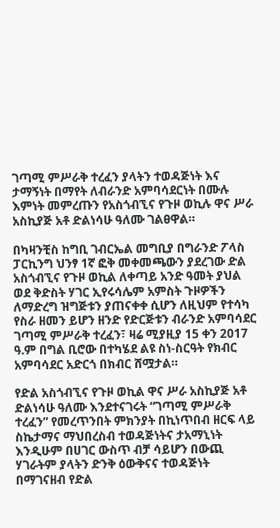ገጣሚ ምሥራቅ ተረፈን ያላትን ተወዳጅነት እና ታማኝነት በማየት ለብራንድ አምባሳደርነት በሙሉ እምነት መምረጡን የአስጎብኚና የጉዞ ወኪሉ ዋና ሥራ አስኪያጅ አቶ ድልነሳሁ ዓለሙ ገልፀዋል።

በካዛንቺስ ከግቢ ገብርኤል መግቢያ በግራንድ ፖላስ ፓርኪንግ ህንፃ 1ኛ ፎቅ መቀመጫውን ያደረገው ድል አስጎብኚና የጉዞ ወኪል ለቀጣይ አንድ ዓመት ያህል ወደ ቅድስት ሃገር ኢየሩሳሌም አምስት ጉዞዎችን ለማድረግ ዝግጅቱን ያጠናቀቀ ሲሆን ለዚህም የተሳካ የስራ ዘመን ይሆን ዘንድ የድርጅቱን ብራንድ አምባሳደር ገጣሚ ምሥራቅ ተረፈን፣ ዛሬ ሚያዚያ 15 ቀን 2017 ዓ.ም በግል ቢሮው በተካሄደ ልዩ ስነ-ስርዓት የክብር አምባሳደር አድርጎ በክብር ሸሟታል።

የድል አስጎብኚና የጉዞ ወኪል ዋና ሥራ አስኪያጅ አቶ ድልነሳሁ ዓለሙ እንደተናገሩት “ገጣሚ ምሥራቅ ተረፈን” የመረጥንበት ምክንያት በኪነጥበብ ዘርፍ ላይ ስኬታማና ማህበረስብ ተወዳጅነትና ታአማኒነት እንዲሁም በሀገር ውስጥ ብቻ ሳይሆን በውጪ ሃገራትም ያላትን ድንቅ ዕውቅናና ተወዳጅነት በማገናዘብ የድል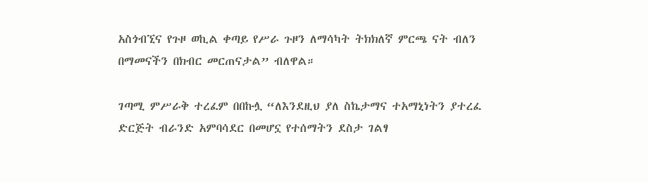አስጎብኚና የጉዞ ወኪል ቀጣይ የሥራ ጉዞን ለማሳካት ትክክለኛ ምርጫ ናት ብለን በማመናችን በክብር መርጠናታል” ብለዋል።

ገጣሚ ምሥራቅ ተረፈም በበኩሏ “ለእንደዚህ ያለ ስኬታማና ተአማኒነትን ያተረፈ ድርጅት ብራንድ አምባሳደር በመሆኗ የተሰማትን ደስታ ገልፃ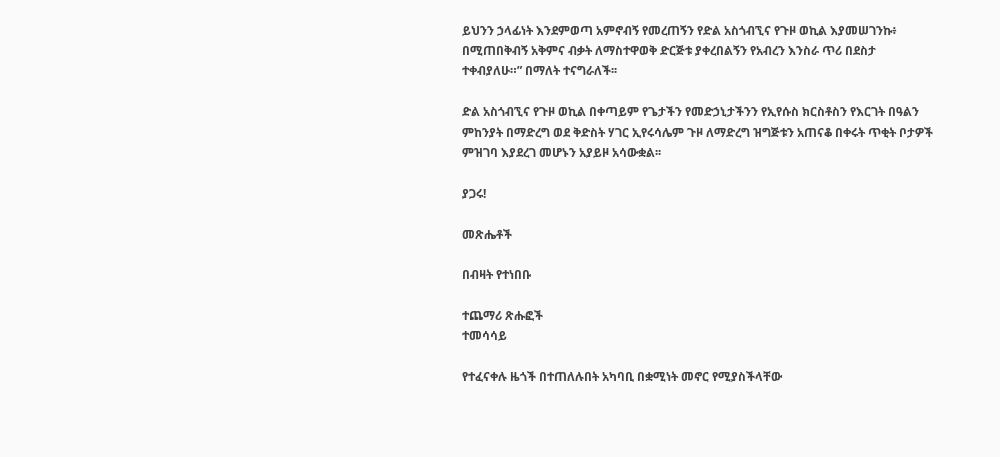ይህንን ኃላፊነት እንደምወጣ አምኖብኝ የመረጠኝን የድል አስጎብኚና የጉዞ ወኪል እያመሠገንኩ፥ በሚጠበቅብኝ አቅምና ብቃት ለማስተዋወቅ ድርጅቱ ያቀረበልኝን የአብረን እንስራ ጥሪ በደስታ ተቀብያለሁ።” በማለት ተናግራለች፡፡

ድል አስጎብኚና የጉዞ ወኪል በቀጣይም የጌታችን የመድኃኒታችንን የኢየሱስ ክርስቶስን የእርገት በዓልን ምከንያት በማድረግ ወደ ቅድስት ሃገር ኢየሩሳሌም ጉዞ ለማድረግ ዝግጅቱን አጠናቆ በቀሩት ጥቂት ቦታዎች ምዝገባ እያደረገ መሆኑን አያይዞ አሳውቋል፡፡

ያጋሩ!

መጽሔቶች

በብዛት የተነበቡ

ተጨማሪ ጽሑፎች
ተመሳሳይ

የተፈናቀሉ ዜጎች በተጠለሉበት አካባቢ በቋሚነት መኖር የሚያስችላቸው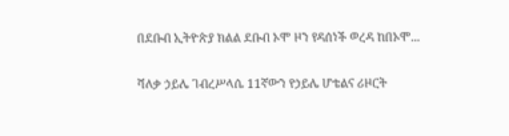በደቡብ ኢትዮጵያ ክልል ደቡብ ኦሞ ዞን የዳሰነች ወረዳ ከበኦሞ...

ሻለቃ ኃይሌ ገብረሥላሴ 11ኛውን የኃይሌ ሆቴልና ሪዞርት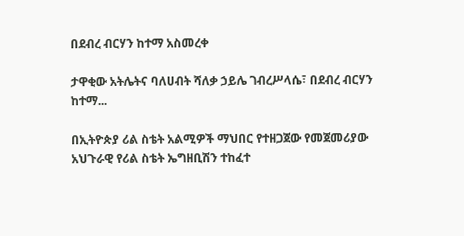በደብረ ብርሃን ከተማ አስመረቀ

ታዋቂው አትሌትና ባለሀብት ሻለቃ ኃይሌ ገብረሥላሴ፣ በደብረ ብርሃን ከተማ...

በኢትዮጵያ ሪል ስቴት አልሚዎች ማህበር የተዘጋጀው የመጀመሪያው አህጉራዊ የሪል ስቴት ኤግዘቢሽን ተከፈተ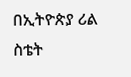በኢትዮጵያ ሪል ስቴት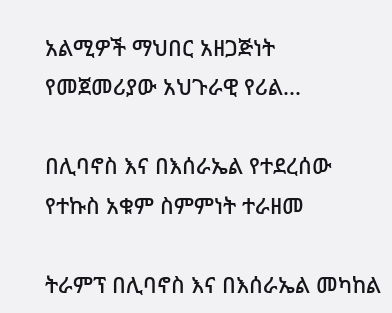አልሚዎች ማህበር አዘጋጅነት የመጀመሪያው አህጉራዊ የሪል...

በሊባኖስ እና በእሰራኤል የተደረሰው የተኩስ አቁም ስምምነት ተራዘመ

ትራምፕ በሊባኖስ እና በእሰራኤል መካከል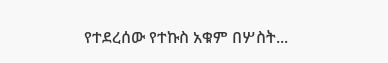የተደረሰው የተኩስ አቁም በሦስት...